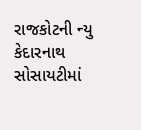રાજકોટની ન્યુ કેદારનાથ સોસાયટીમાં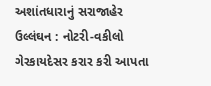અશાંતધારાનું સરાજાહેર ઉલ્લંઘન : નોટરી-વકીલો ગેરકાયદેસર કરાર કરી આપતા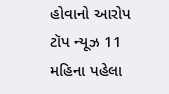હોવાનો આરોપ ટૉપ ન્યૂઝ 11 મહિના પહેલા